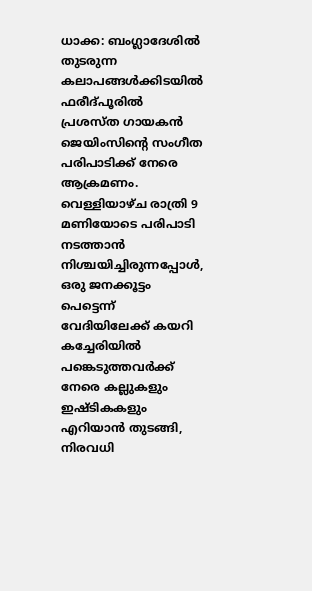ധാക്ക: ബംഗ്ലാദേശിൽ തുടരുന്ന കലാപങ്ങൾക്കിടയിൽ ഫരീദ്പൂരിൽ പ്രശസ്ത ഗായകൻ ജെയിംസിന്റെ സംഗീത പരിപാടിക്ക് നേരെ ആക്രമണം. വെള്ളിയാഴ്ച രാത്രി 9 മണിയോടെ പരിപാടി നടത്താൻ നിശ്ചയിച്ചിരുന്നപ്പോൾ, ഒരു ജനക്കൂട്ടം പെട്ടെന്ന് വേദിയിലേക്ക് കയറി കച്ചേരിയിൽ പങ്കെടുത്തവർക്ക് നേരെ കല്ലുകളും ഇഷ്ടികകളും എറിയാൻ തുടങ്ങി, നിരവധി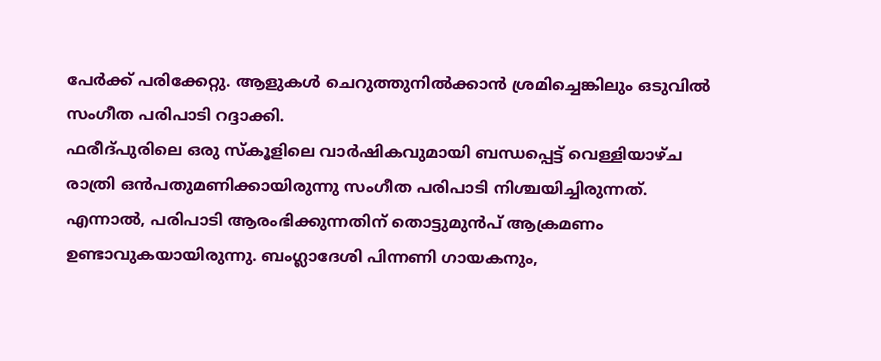പേർക്ക് പരിക്കേറ്റു. ആളുകൾ ചെറുത്തുനിൽക്കാൻ ശ്രമിച്ചെങ്കിലും ഒടുവിൽ സംഗീത പരിപാടി റദ്ദാക്കി.
ഫരീദ്പുരിലെ ഒരു സ്കൂളിലെ വാർഷികവുമായി ബന്ധപ്പെട്ട് വെള്ളിയാഴ്ച രാത്രി ഒൻപതുമണിക്കായിരുന്നു സംഗീത പരിപാടി നിശ്ചയിച്ചിരുന്നത്. എന്നാൽ, പരിപാടി ആരംഭിക്കുന്നതിന് തൊട്ടുമുൻപ് ആക്രമണം ഉണ്ടാവുകയായിരുന്നു. ബംഗ്ലാദേശി പിന്നണി ഗായകനും,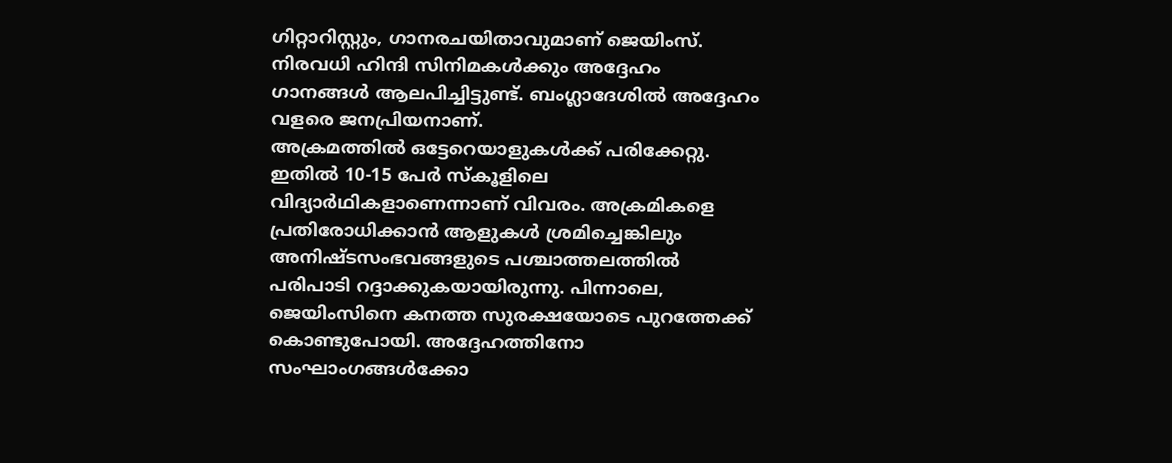ഗിറ്റാറിസ്റ്റും, ഗാനരചയിതാവുമാണ് ജെയിംസ്. നിരവധി ഹിന്ദി സിനിമകൾക്കും അദ്ദേഹം ഗാനങ്ങൾ ആലപിച്ചിട്ടുണ്ട്. ബംഗ്ലാദേശിൽ അദ്ദേഹം വളരെ ജനപ്രിയനാണ്.
അക്രമത്തിൽ ഒട്ടേറെയാളുകൾക്ക് പരിക്കേറ്റു. ഇതിൽ 10-15 പേർ സ്കൂളിലെ വിദ്യാർഥികളാണെന്നാണ് വിവരം. അക്രമികളെ പ്രതിരോധിക്കാൻ ആളുകൾ ശ്രമിച്ചെങ്കിലും അനിഷ്ടസംഭവങ്ങളുടെ പശ്ചാത്തലത്തിൽ പരിപാടി റദ്ദാക്കുകയായിരുന്നു. പിന്നാലെ, ജെയിംസിനെ കനത്ത സുരക്ഷയോടെ പുറത്തേക്ക് കൊണ്ടുപോയി. അദ്ദേഹത്തിനോ സംഘാംഗങ്ങൾക്കോ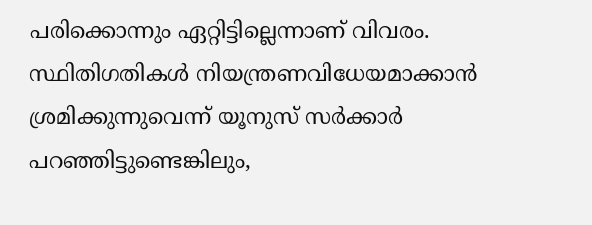പരിക്കൊന്നും ഏറ്റിട്ടില്ലെന്നാണ് വിവരം.
സ്ഥിതിഗതികൾ നിയന്ത്രണവിധേയമാക്കാൻ ശ്രമിക്കുന്നുവെന്ന് യൂനുസ് സർക്കാർ പറഞ്ഞിട്ടുണ്ടെങ്കിലും,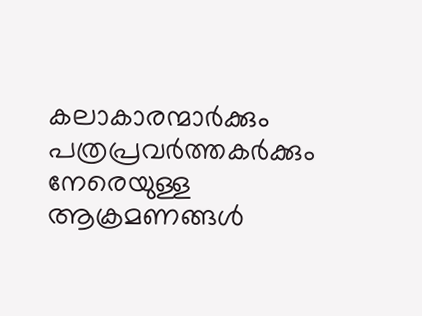കലാകാരന്മാർക്കും പത്രപ്രവർത്തകർക്കും നേരെയുള്ള ആക്രമണങ്ങൾ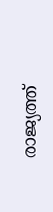രാജ്യത്ത്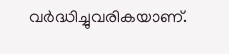വർദ്ധിച്ചുവരികയാണ്.